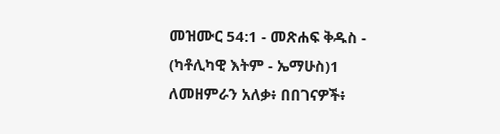መዝሙር 54:1 - መጽሐፍ ቅዱስ - (ካቶሊካዊ እትም - ኤማሁስ)1 ለመዘምራን አለቃ፥ በበገናዎች፥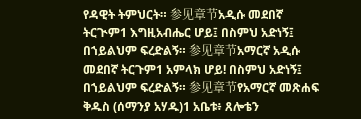የዳዊት ትምህርት። 参见章节አዲሱ መደበኛ ትርጒም1 እግዚአብሔር ሆይ፤ በስምህ አድነኝ፤ በኀይልህም ፍረድልኝ። 参见章节አማርኛ አዲሱ መደበኛ ትርጉም1 አምላክ ሆይ! በስምህ አድነኝ፤ በኀይልህም ፍረድልኝ። 参见章节የአማርኛ መጽሐፍ ቅዱስ (ሰማንያ አሃዱ)1 አቤቱ፥ ጸሎቴን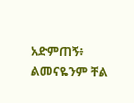አድምጠኝ፥ ልመናዬንም ቸል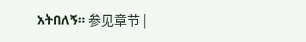አትበለኝ። 参见章节 |